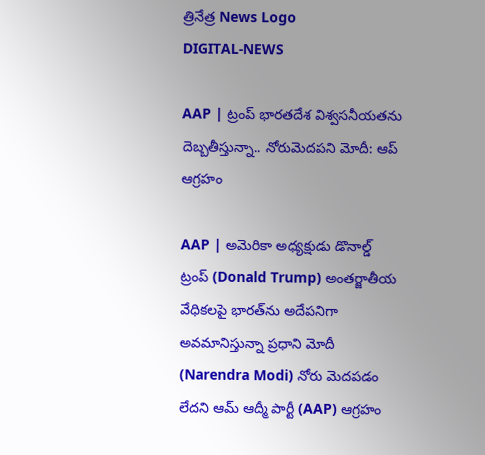త్రినేత్ర News Logo
DIGITAL-NEWS

AAP | ట్రంప్ భార‌త‌దేశ విశ్వ‌స‌నీయ‌త‌ను దెబ్బ‌తీస్తున్నా.. నోరుమెద‌ప‌ని మోదీ: ఆప్ ఆగ్ర‌హం

AAP | అమెరికా అధ్య‌క్షుడు డొనాల్డ్ ట్రంప్ (Donald Trump) అంత‌ర్జాతీయ వేధిక‌ల‌పై భార‌త్‌ను అదేప‌నిగా అవ‌మానిస్తున్నా ప్ర‌ధాని మోదీ (Narendra Modi) నోరు మెద‌ప‌డం లేద‌ని ఆమ్ ఆద్మీ పార్టీ (AAP) ఆగ్ర‌హం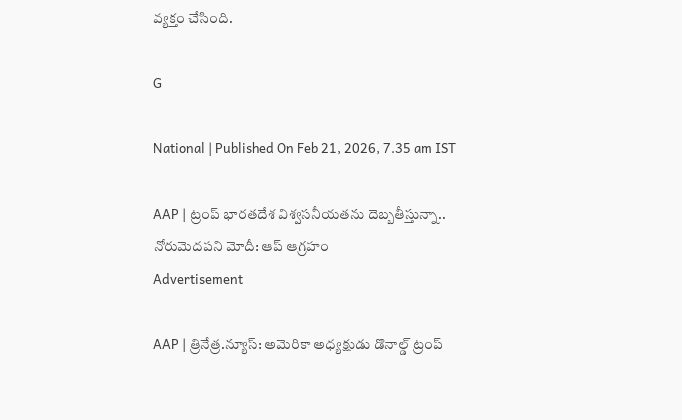వ్య‌క్తం చేసింది.

G

National | Published On Feb 21, 2026, 7.35 am IST

AAP | ట్రంప్ భార‌త‌దేశ విశ్వ‌స‌నీయ‌త‌ను దెబ్బ‌తీస్తున్నా.. నోరుమెద‌ప‌ని మోదీ: ఆప్ ఆగ్ర‌హం
Advertisement

AAP | త్రినేత్ర‌.న్యూస్‌: అమెరికా అధ్య‌క్షుడు డొనాల్డ్ ట్రంప్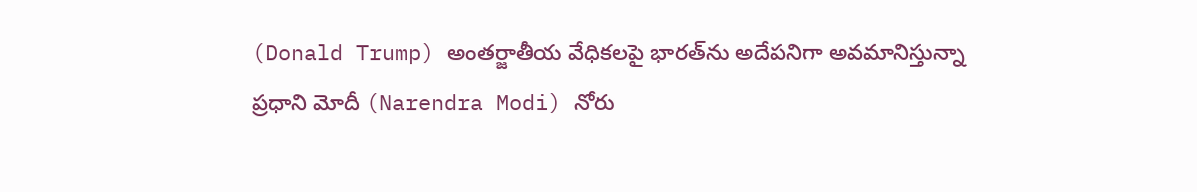(Donald Trump) అంత‌ర్జాతీయ వేధిక‌ల‌పై భార‌త్‌ను అదేప‌నిగా అవ‌మానిస్తున్నా ప్ర‌ధాని మోదీ (Narendra Modi) నోరు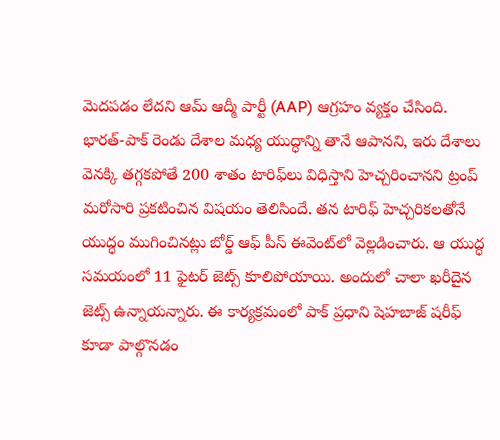మెద‌ప‌డం లేద‌ని ఆమ్ ఆద్మీ పార్టీ (AAP) ఆగ్ర‌హం వ్య‌క్తం చేసింది. భార‌త్‌-పాక్ రెండు దేశాల మ‌ధ్య యుద్ధాన్ని తానే ఆపాన‌ని, ఇరు దేశాలు వెన‌క్కి త‌గ్గ‌క‌పోతే 200 శాతం టారిఫ్‌లు విధిస్తాని హెచ్చ‌రించాన‌ని ట్రంప్‌ మ‌రోసారి ప్ర‌క‌టించిన విష‌యం తెలిసిందే. త‌న‌ టారిఫ్ హెచ్చ‌రిక‌ల‌తోనే యుద్ధం ముగించిన‌ట్లు బోర్డ్ ఆఫ్ పీస్ ఈవెంట్‌లో వెల్ల‌డించారు. ఆ యుద్ధ స‌మ‌యంలో 11 ఫైట‌ర్ జెట్స్‌ కూలిపోయాయి. అందులో చాలా ఖ‌రీదైన జెట్స్ ఉన్నాయ‌న్నారు. ఈ కార్య‌క్ర‌మంలో పాక్ ప్ర‌ధాని షెహ‌బాజ్ ష‌రీఫ్ కూడా పాల్గొన‌డం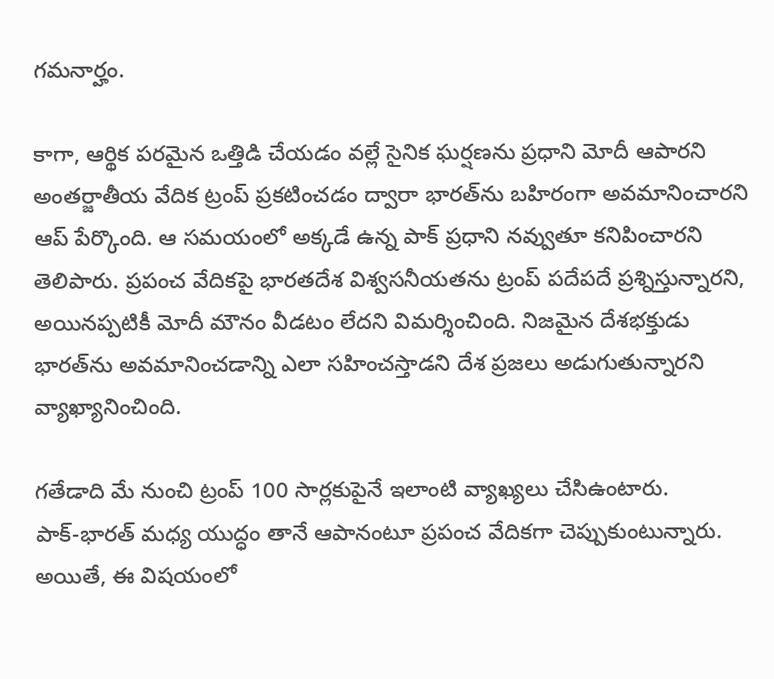గ‌మ‌నార్హం.

కాగా, ఆర్థిక ప‌ర‌మైన ఒత్తిడి చేయ‌డం వ‌ల్లే సైనిక ఘ‌ర్ష‌ణ‌ను ప్ర‌ధాని మోదీ ఆపార‌ని అంత‌ర్జాతీయ వేదిక ట్రంప్ ప్ర‌క‌టించ‌డం ద్వారా భార‌త్‌ను బ‌హిరంగా అవ‌మానించార‌ని ఆప్ పేర్కొంది. ఆ స‌మ‌యంలో అక్క‌డే ఉన్న పాక్ ప్ర‌ధాని న‌వ్వుతూ క‌నిపించార‌ని తెలిపారు. ప్ర‌పంచ వేదిక‌పై భార‌తదేశ విశ్వ‌స‌నీయ‌త‌ను ట్రంప్ ప‌దేప‌దే ప్ర‌శ్నిస్తున్నార‌ని, అయిన‌ప్ప‌టికీ మోదీ మౌనం వీడ‌టం లేద‌ని విమ‌ర్శించింది. నిజ‌మైన దేశ‌భ‌క్తుడు భార‌త్‌ను అవ‌మానించ‌డాన్ని ఎలా స‌హించ‌స్తాడ‌ని దేశ ప్ర‌జ‌లు అడుగుతున్నార‌ని వ్యాఖ్యానించింది.

గ‌తేడాది మే నుంచి ట్రంప్ 100 సార్లకుపైనే ఇలాంటి వ్యాఖ్యలు చేసిఉంటారు. పాక్‌-భారత్‌ మధ్య యుద్ధం తానే ఆపానంటూ ప్రపంచ వేదికగా చెప్పుకుంటున్నారు. అయితే, ఈ విషయంలో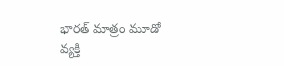భారత్‌ మాత్రం మూడో వ్యక్తి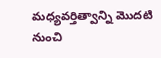మధ్యవర్తిత్వాన్ని మొదటి నుంచి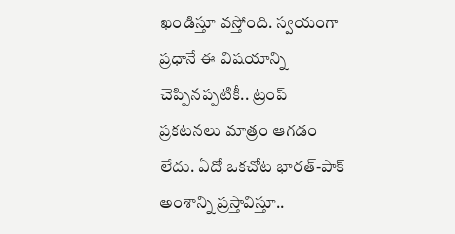ఖండిస్తూ వస్తోంది. స్వయంగా ప్రధానే ఈ విషయాన్ని చెప్పినప్పటికీ.. ట్రంప్‌ ప్రకటనలు మాత్రం ఆగడం లేదు. ఏదో ఒకచోట భారత్‌-పాక్‌ అంశాన్ని ప్రస్తావిస్తూ..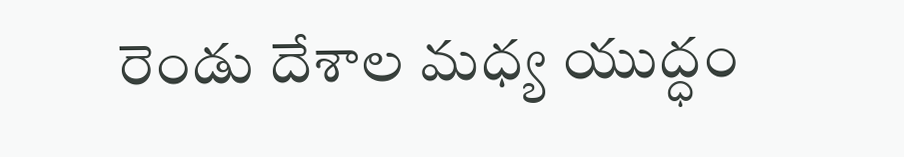రెండు దేశాల మధ్య యుద్ధం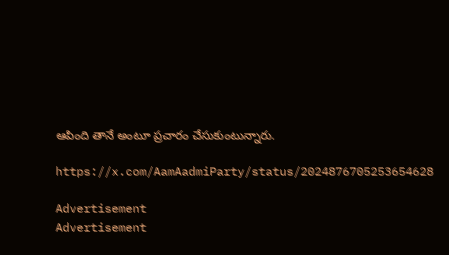ఆపింది తానే అంటూ ప్రచారం చేసుకుంటున్నారు.

https://x.com/AamAadmiParty/status/2024876705253654628

Advertisement
Advertisement